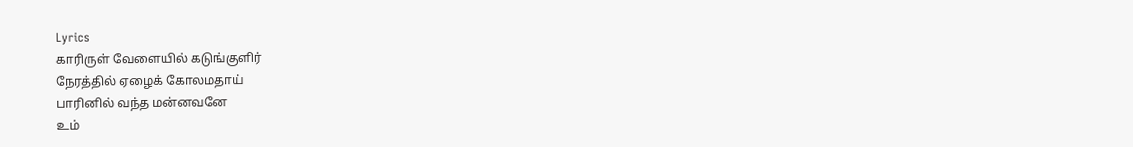Lyrics
காரிருள் வேளையில் கடுங்குளிர்
நேரத்தில் ஏழைக் கோலமதாய்
பாரினில் வந்த மன்னவனே
உம்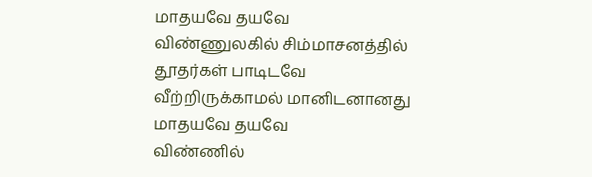மாதயவே தயவே
விண்ணுலகில் சிம்மாசனத்தில்
தூதர்கள் பாடிடவே
வீற்றிருக்காமல் மானிடனானது
மாதயவே தயவே
விண்ணில்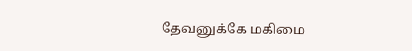தேவனுக்கே மகிமை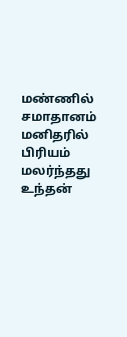மண்ணில் சமாதானம்
மனிதரில் பிரியம் மலர்ந்தது
உந்தன்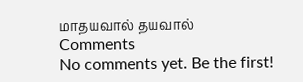மாதயவால் தயவால்
Comments
No comments yet. Be the first!